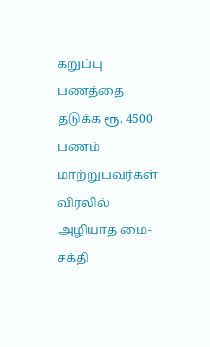கறுப்பு பணத்தை தடுக்க ரூ. 4500 பணம் மாற்றுபவர்கள் விரலில் அழியாத மை- சக்தி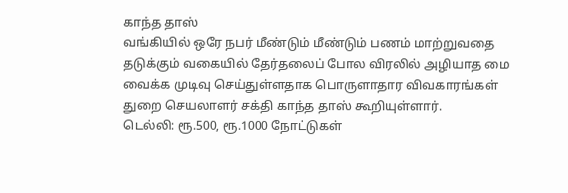காந்த தாஸ்
வங்கியில் ஒரே நபர் மீண்டும் மீண்டும் பணம் மாற்றுவதை தடுக்கும் வகையில் தேர்தலைப் போல விரலில் அழியாத மை வைக்க முடிவு செய்துள்ளதாக பொருளாதார விவகாரங்கள் துறை செயலாளர் சக்தி காந்த தாஸ் கூறியுள்ளார்.
டெல்லி: ரூ.500, ரூ.1000 நோட்டுகள்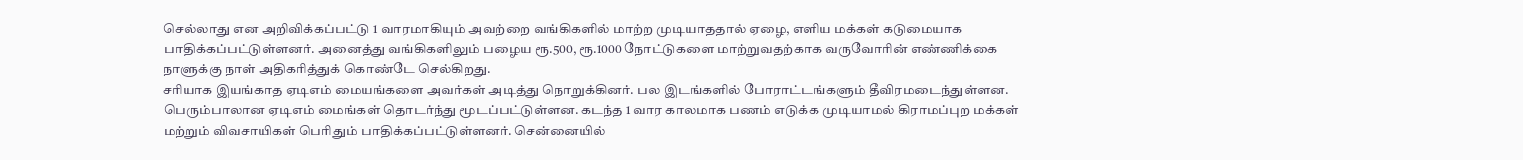செல்லாது என அறிவிக்கப்பட்டு 1 வாரமாகியும் அவற்றை வங்கிகளில் மாற்ற முடியாததால் ஏழை, எளிய மக்கள் கடுமையாக பாதிக்கப்பட்டுள்ளனர். அனைத்து வங்கிகளிலும் பழைய ரூ.500, ரூ.1000 நோட்டுகளை மாற்றுவதற்காக வருவோரின் எண்ணிக்கை நாளுக்கு நாள் அதிகரித்துக் கொண்டே செல்கிறது.
சரியாக இயங்காத ஏடிஎம் மையங்களை அவர்கள் அடித்து நொறுக்கினர். பல இடங்களில் போராட்டங்களும் தீவிரமடைந்துள்ளன. பெரும்பாலான ஏடிஎம் மைங்கள் தொடர்ந்து மூடப்பட்டுள்ளன. கடந்த 1 வார காலமாக பணம் எடுக்க முடியாமல் கிராமப்புற மக்கள் மற்றும் விவசாயிகள் பெரிதும் பாதிக்கப்பட்டுள்ளனர். சென்னையில்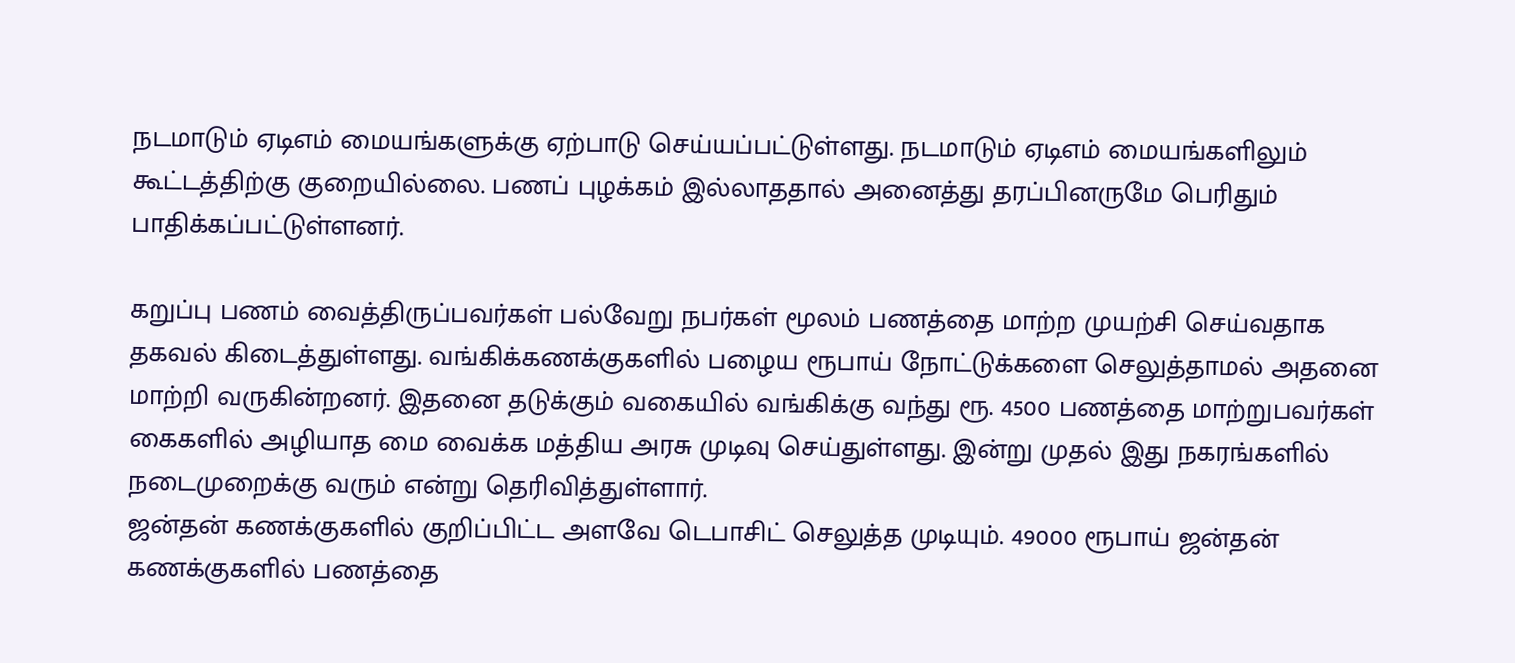நடமாடும் ஏடிஎம் மையங்களுக்கு ஏற்பாடு செய்யப்பட்டுள்ளது. நடமாடும் ஏடிஎம் மையங்களிலும் கூட்டத்திற்கு குறையில்லை. பணப் புழக்கம் இல்லாததால் அனைத்து தரப்பினருமே பெரிதும் பாதிக்கப்பட்டுள்ளனர்.

கறுப்பு பணம் வைத்திருப்பவர்கள் பல்வேறு நபர்கள் மூலம் பணத்தை மாற்ற முயற்சி செய்வதாக தகவல் கிடைத்துள்ளது. வங்கிக்கணக்குகளில் பழைய ரூபாய் நோட்டுக்களை செலுத்தாமல் அதனை மாற்றி வருகின்றனர். இதனை தடுக்கும் வகையில் வங்கிக்கு வந்து ரூ. 4500 பணத்தை மாற்றுபவர்கள் கைகளில் அழியாத மை வைக்க மத்திய அரசு முடிவு செய்துள்ளது. இன்று முதல் இது நகரங்களில் நடைமுறைக்கு வரும் என்று தெரிவித்துள்ளார்.
ஜன்தன் கணக்குகளில் குறிப்பிட்ட அளவே டெபாசிட் செலுத்த முடியும். 49000 ரூபாய் ஜன்தன் கணக்குகளில் பணத்தை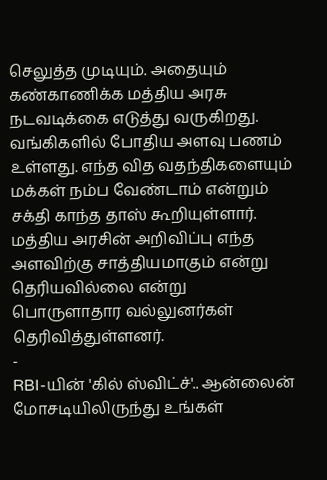செலுத்த முடியும். அதையும் கண்காணிக்க மத்திய அரசு நடவடிக்கை எடுத்து வருகிறது. வங்கிகளில் போதிய அளவு பணம் உள்ளது. எந்த வித வதந்திகளையும் மக்கள் நம்ப வேண்டாம் என்றும் சக்தி காந்த தாஸ் கூறியுள்ளார்.
மத்திய அரசின் அறிவிப்பு எந்த அளவிற்கு சாத்தியமாகும் என்று தெரியவில்லை என்று பொருளாதார வல்லுனர்கள் தெரிவித்துள்ளனர்.
-
RBI-யின் 'கில் ஸ்விட்ச்'.. ஆன்லைன் மோசடியிலிருந்து உங்கள்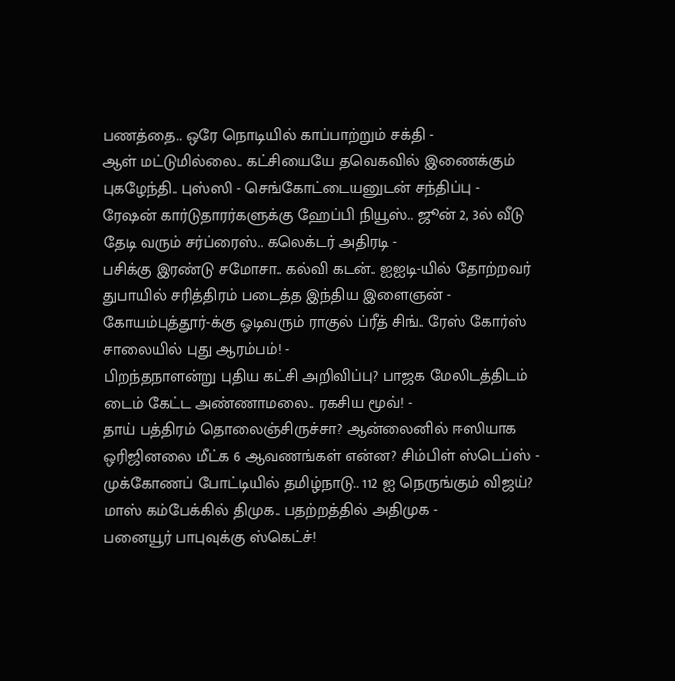பணத்தை.. ஒரே நொடியில் காப்பாற்றும் சக்தி -
ஆள் மட்டுமில்லை.. கட்சியையே தவெகவில் இணைக்கும் புகழேந்தி.. புஸ்ஸி - செங்கோட்டையனுடன் சந்திப்பு -
ரேஷன் கார்டுதாரர்களுக்கு ஹேப்பி நியூஸ்.. ஜூன் 2, 3ல் வீடு தேடி வரும் சர்ப்ரைஸ்.. கலெக்டர் அதிரடி -
பசிக்கு இரண்டு சமோசா.. கல்வி கடன்.. ஐஐடி-யில் தோற்றவர் துபாயில் சரித்திரம் படைத்த இந்திய இளைஞன் -
கோயம்புத்தூர்-க்கு ஓடிவரும் ராகுல் ப்ரீத் சிங்.. ரேஸ் கோர்ஸ் சாலையில் புது ஆரம்பம்! -
பிறந்தநாளன்று புதிய கட்சி அறிவிப்பு? பாஜக மேலிடத்திடம் டைம் கேட்ட அண்ணாமலை.. ரகசிய மூவ்! -
தாய் பத்திரம் தொலைஞ்சிருச்சா? ஆன்லைனில் ஈஸியாக ஒரிஜினலை மீட்க 6 ஆவணங்கள் என்ன? சிம்பிள் ஸ்டெப்ஸ் -
முக்கோணப் போட்டியில் தமிழ்நாடு.. 112 ஐ நெருங்கும் விஜய்? மாஸ் கம்பேக்கில் திமுக.. பதற்றத்தில் அதிமுக -
பனையூர் பாபுவுக்கு ஸ்கெட்ச்!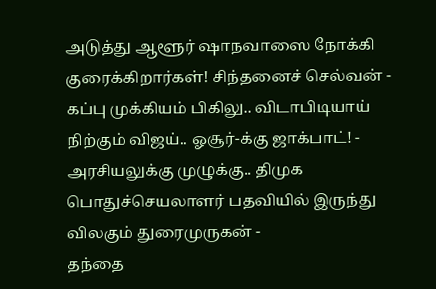அடுத்து ஆளூர் ஷாநவாஸை நோக்கி குரைக்கிறார்கள்! சிந்தனைச் செல்வன் -
கப்பு முக்கியம் பிகிலு.. விடாபிடியாய் நிற்கும் விஜய்.. ஓசூர்-க்கு ஜாக்பாட்! -
அரசியலுக்கு முழுக்கு.. திமுக பொதுச்செயலாளர் பதவியில் இருந்து விலகும் துரைமுருகன் -
தந்தை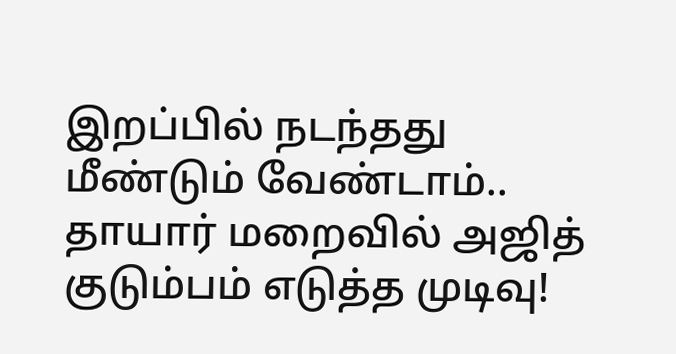இறப்பில் நடந்தது மீண்டும் வேண்டாம்.. தாயார் மறைவில் அஜித் குடும்பம் எடுத்த முடிவு!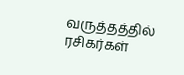வருத்தத்தில் ரசிகர்கள்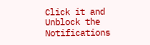Click it and Unblock the Notifications